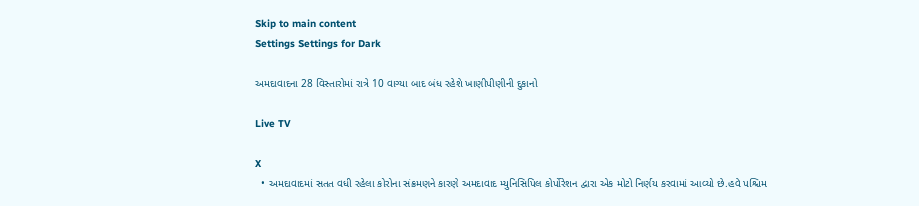Skip to main content
Settings Settings for Dark

અમદાવાદના 28 વિસ્તારોમાં રાત્રે 10 વાગ્યા બાદ બંધ રહેશે ખાણીપીણીની દુકાનો

Live TV

X
  • અમદાવાદમાં સતત વધી રહેલા કોરોના સંક્રમણને કારણે અમદાવાદ મ્યુનિસિપિલ કોર્પોરેશન દ્વારા એક મોટો નિર્ણય કરવામાં આવ્યો છે.હવે પશ્ચિમ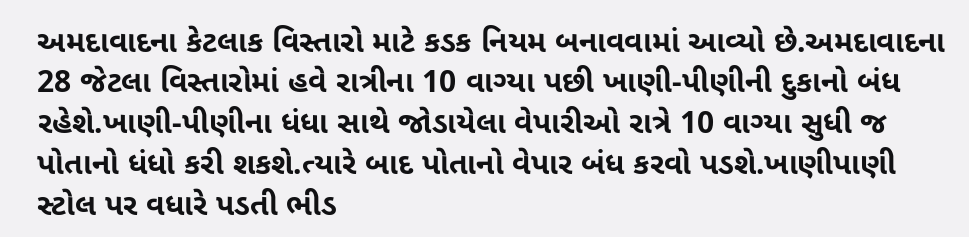અમદાવાદના કેટલાક વિસ્તારો માટે કડક નિયમ બનાવવામાં આવ્યો છે.અમદાવાદના 28 જેટલા વિસ્તારોમાં હવે રાત્રીના 10 વાગ્યા પછી ખાણી-પીણીની દુકાનો બંધ રહેશે.ખાણી-પીણીના ધંધા સાથે જોડાયેલા વેપારીઓ રાત્રે 10 વાગ્યા સુધી જ પોતાનો ધંધો કરી શકશે.ત્યારે બાદ પોતાનો વેપાર બંધ કરવો પડશે.ખાણીપાણી સ્ટોલ પર વધારે પડતી ભીડ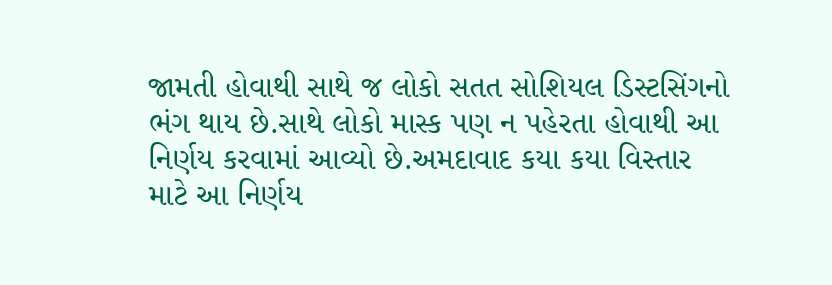જામતી હોવાથી સાથે જ લોકો સતત સોશિયલ ડિસ્ટસિંગનો ભંગ થાય છે.સાથે લોકો માસ્ક પણ ન પહેરતા હોવાથી આ નિર્ણય કરવામાં આવ્યો છે.અમદાવાદ કયા કયા વિસ્તાર માટે આ નિર્ણય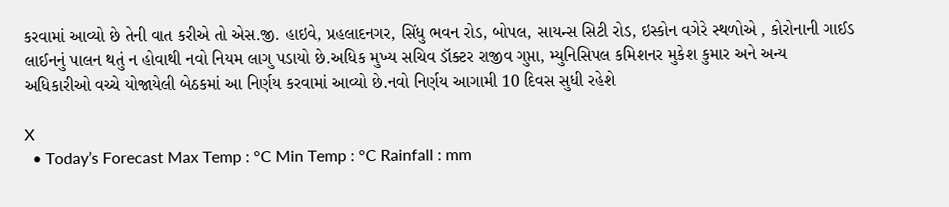કરવામાં આવ્યો છે તેની વાત કરીએ તો એસ.જી. હાઇવે, પ્રહલાદનગર, સિંધુ ભવન રોડ, બોપલ, સાયન્સ સિટી રોડ, ઇસ્કોન વગેરે સ્થળોએ , કોરોનાની ગાઈડ લાઈનનું પાલન થતું ન હોવાથી નવો નિયમ લાગુ પડાયો છે.અધિક મુખ્ય સચિવ ડૉક્ટર રાજીવ ગુપ્તા, મ્યુનિસિપલ કમિશનર મુકેશ કુમાર અને અન્ય અધિકારીઓ વચ્ચે યોજાયેલી બેઠકમાં આ નિર્ણય કરવામાં આવ્યો છે.નવો નિર્ણય આગામી 10 દિવસ સુધી રહેશે

X
  • Today’s Forecast Max Temp : °C Min Temp : °C Rainfall : mm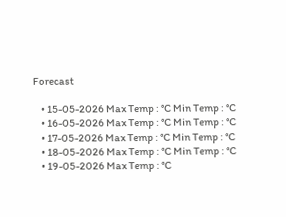Forecast

    • 15-05-2026 Max Temp : °C Min Temp : °C
    • 16-05-2026 Max Temp : °C Min Temp : °C
    • 17-05-2026 Max Temp : °C Min Temp : °C
    • 18-05-2026 Max Temp : °C Min Temp : °C
    • 19-05-2026 Max Temp : °C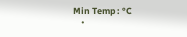Min Temp : °C
    •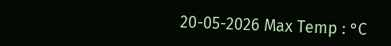20-05-2026 Max Temp : °C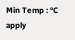Min Temp : °C
apply